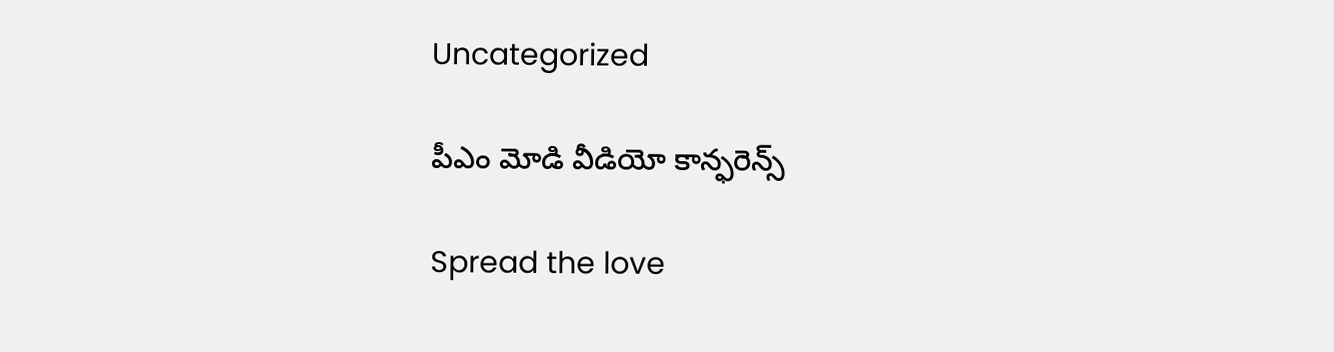Uncategorized

పీఎం మోడి వీడియో కాన్ఫరెన్స్

Spread the love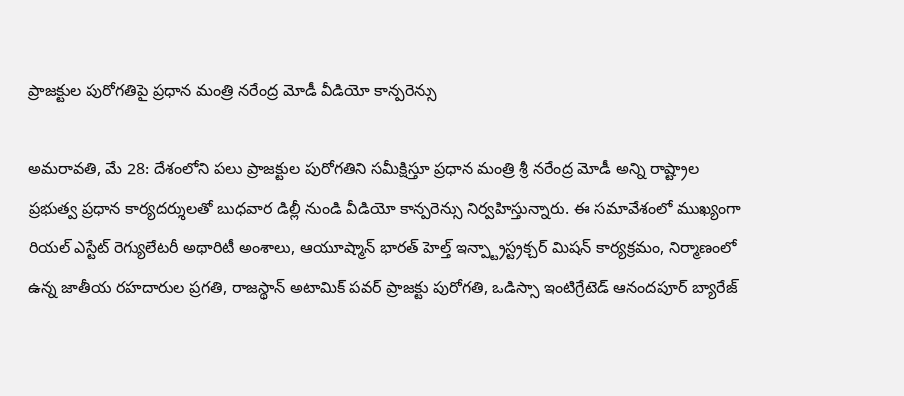ప్రాజక్టుల పురోగతిపై ప్రధాన మంత్రి నరేంద్ర మోడీ వీడియో కాన్పరెన్సు

అమరావతి, మే 28: దేశంలోని పలు ప్రాజక్టుల పురోగతిని సమీక్షిస్తూ ప్రధాన మంత్రి శ్రీ నరేంద్ర మోడీ అన్ని రాష్ట్రాల ప్రభుత్వ ప్రధాన కార్యదర్శులతో బుధవార డిల్లీ నుండి వీడియో కాన్పరెన్సు నిర్వహిస్తున్నారు. ఈ సమావేశంలో ముఖ్యంగా రియల్ ఎస్టేట్ రెగ్యులేటరీ అథారిటీ అంశాలు, ఆయూష్మాన్ భారత్ హెల్త్ ఇన్ప్ట్రాస్ట్రక్చర్ మిషన్ కార్యక్రమం, నిర్మాణంలో ఉన్న జాతీయ రహదారుల ప్రగతి, రాజస్థాన్ అటామిక్ పవర్ ప్రాజక్టు పురోగతి, ఒడిస్సా ఇంటిగ్రేటెడ్ ఆనందపూర్ బ్యారేజ్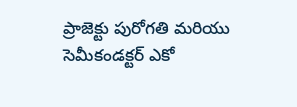ప్రాజెక్టు పురోగతి మరియు సెమీకండక్టర్ ఎకో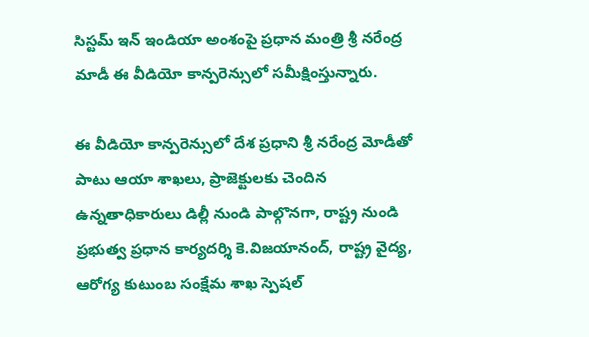సిస్టమ్ ఇన్ ఇండియా అంశంపై ప్రధాన మంత్రి శ్రీ నరేంద్ర మాడీ ఈ వీడియో కాన్పరెన్సులో సమీక్షింస్తున్నారు.

ఈ వీడియో కాన్పరెన్సులో దేశ ప్రధాని శ్రీ నరేంద్ర మోడీతో పాటు ఆయా శాఖలు, ప్రాజెక్టులకు చెందిన ఉన్నతాధికారులు డిల్లీ నుండి పాల్గొనగా, రాష్ట్ర నుండి ప్రభుత్వ ప్రధాన కార్యదర్శి కె.విజయానంద్, రాష్ట్ర వైద్య, ఆరోగ్య కుటుంబ సంక్షేమ శాఖ స్పెషల్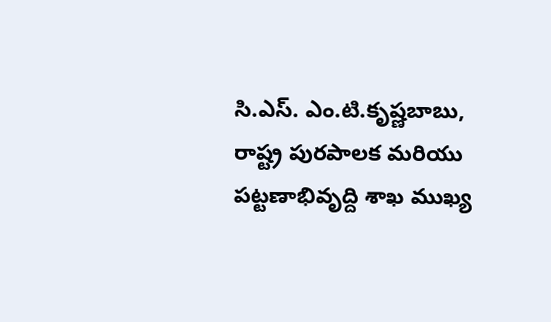సి.ఎస్. ఎం.టి.కృష్ణబాబు, రాష్ట్ర పురపాలక మరియు పట్టణాభివృద్ది శాఖ ముఖ్య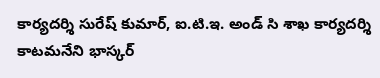కార్యదర్శి సురేష్ కుమార్, ఐ.టి.ఇ. అండ్ సి శాఖ కార్యదర్శి కాటమనేని భాస్కర్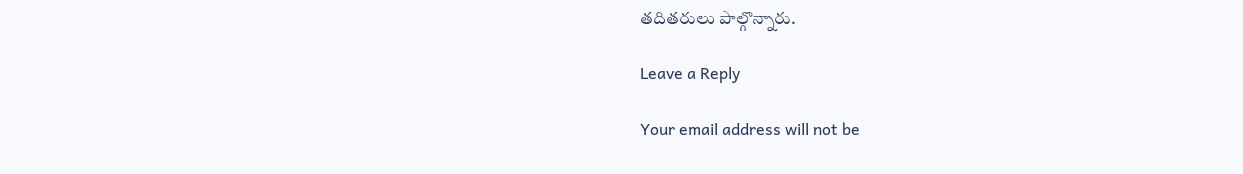తదితరులు పాల్గొన్నారు.

Leave a Reply

Your email address will not be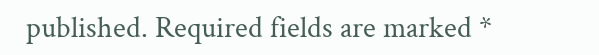published. Required fields are marked *